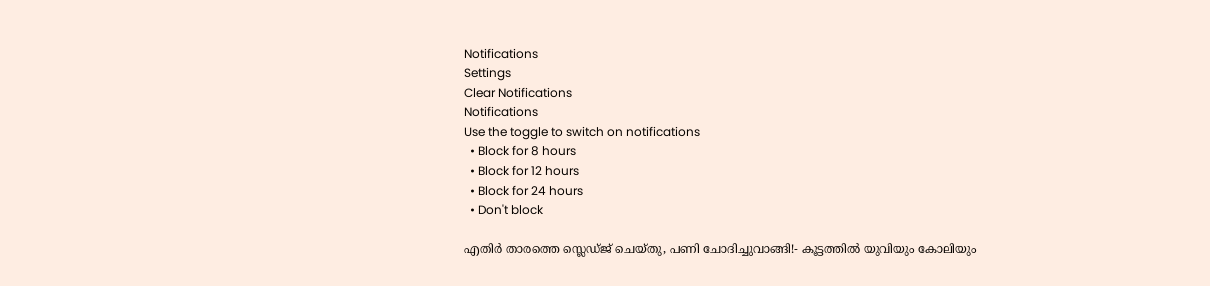Notifications
Settings
Clear Notifications
Notifications
Use the toggle to switch on notifications
  • Block for 8 hours
  • Block for 12 hours
  • Block for 24 hours
  • Don't block

എതിര്‍ താരത്തെ സ്ലെഡ്ജ് ചെയ്തു, പണി ചോദിച്ചുവാങ്ങി!- കൂട്ടത്തില്‍ യുവിയും കോലിയും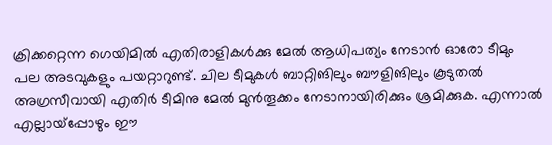ക്രിക്കറ്റെന്ന ഗെയിമില്‍ എതിരാളികള്‍ക്കു മേല്‍ ആധിപത്യം നേടാന്‍ ഓരോ ടീമും പല അടവുകളും പയറ്റാറുണ്ട്. ചില ടീമുകള്‍ ബാറ്റിങിലും ബൗളിങിലും കൂടുതല്‍ അഗ്രസീവായി എതിര്‍ ടീമിനു മേല്‍ മുന്‍തൂക്കം നേടാനായിരിക്കും ശ്രമിക്കുക. എന്നാല്‍ എല്ലായ്‌പ്പോഴും ഈ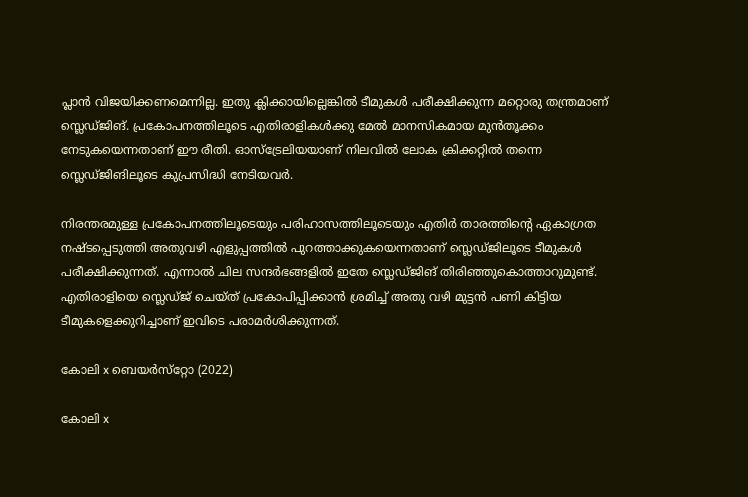പ്ലാന്‍ വിജയിക്കണമെന്നില്ല. ഇതു ക്ലിക്കായില്ലെങ്കില്‍ ടീമുകള്‍ പരീക്ഷിക്കുന്ന മറ്റൊരു തന്ത്രമാണ് സ്ലെഡ്ജിങ്. പ്രകോപനത്തിലൂടെ എതിരാളികള്‍ക്കു മേല്‍ മാനസികമായ മുന്‍തൂക്കം നേടുകയെന്നതാണ് ഈ രീതി. ഓസ്‌ട്രേലിയയാണ് നിലവില്‍ ലോക ക്രിക്കറ്റില്‍ തന്നെ സ്ലെഡ്ജിങിലൂടെ കുപ്രസിദ്ധി നേടിയവര്‍.

നിരന്തരമുള്ള പ്രകോപനത്തിലൂടെയും പരിഹാസത്തിലൂടെയും എതിര്‍ താരത്തിന്റെ ഏകാഗ്രത നഷ്ടപ്പെടുത്തി അതുവഴി എളുപ്പത്തില്‍ പുറത്താക്കുകയെന്നതാണ് സ്ലെഡ്ജിലൂടെ ടീമുകള്‍ പരീക്ഷിക്കുന്നത്. എന്നാല്‍ ചില സന്ദര്‍ഭങ്ങളില്‍ ഇതേ സ്ലെഡ്ജിങ് തിരിഞ്ഞുകൊത്താറുമുണ്ട്. എതിരാളിയെ സ്ലെഡ്ജ് ചെയ്ത് പ്രകോപിപ്പിക്കാന്‍ ശ്രമിച്ച് അതു വഴി മുട്ടന്‍ പണി കിട്ടിയ ടീമുകളെക്കുറിച്ചാണ് ഇവിടെ പരാമര്‍ശിക്കുന്നത്.

കോലി x ബെയര്‍സ്‌റ്റോ (2022)

കോലി x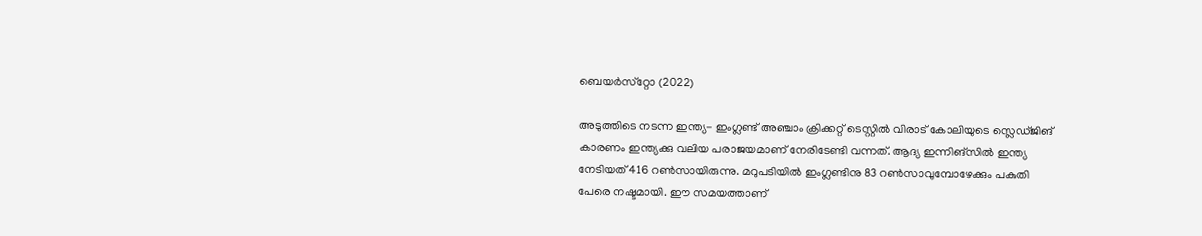ബെയര്‍സ്‌റ്റോ (2022)

അടുത്തിടെ നടന്ന ഇന്ത്യ- ഇംഗ്ലണ്ട് അഞ്ചാം ക്രിക്കറ്റ് ടെസ്റ്റില്‍ വിരാട് കോലിയുടെ സ്ലെഡ്ജിങ് കാരണം ഇന്ത്യക്കു വലിയ പരാജയമാണ് നേരിടേണ്ടി വന്നത്. ആദ്യ ഇന്നിങ്‌സില്‍ ഇന്ത്യ നേടിയത് 416 റണ്‍സായിരുന്നു. മറുപടിയില്‍ ഇംഗ്ലണ്ടിനു 83 റണ്‍സാവുമ്പോഴേക്കും പകുതി പേരെ നഷ്ടമായി. ഈ സമയത്താണ്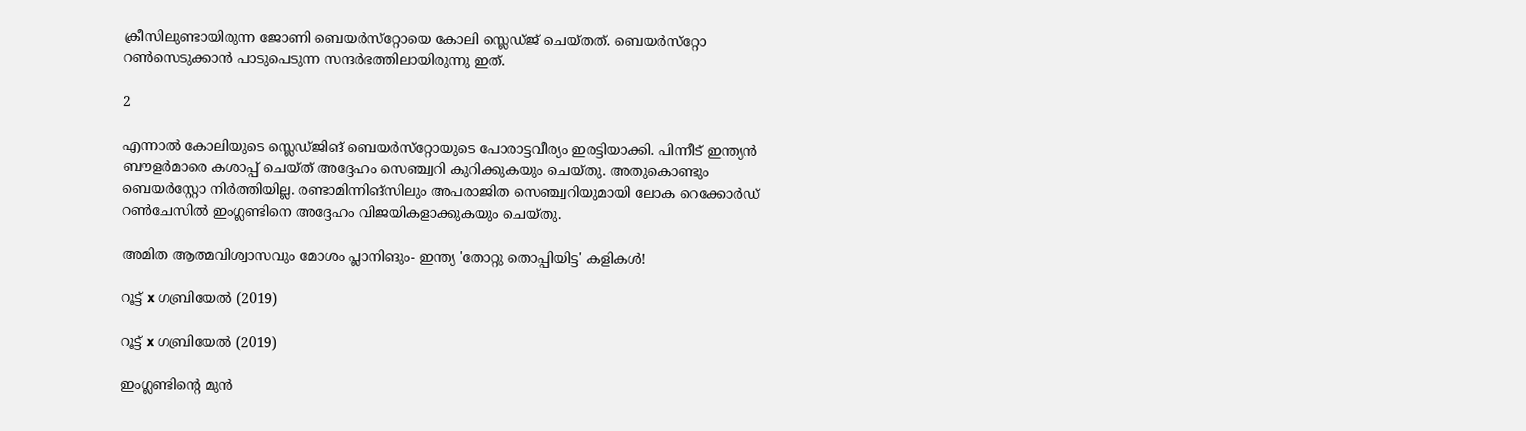ക്രീസിലുണ്ടായിരുന്ന ജോണി ബെയര്‍സ്‌റ്റോയെ കോലി സ്ലെഡ്ജ് ചെയ്തത്. ബെയര്‍സ്‌റ്റോ റണ്‍സെടുക്കാന്‍ പാടുപെടുന്ന സന്ദര്‍ഭത്തിലായിരുന്നു ഇത്.

2

എന്നാല്‍ കോലിയുടെ സ്ലെഡ്ജിങ് ബെയര്‍സ്‌റ്റോയുടെ പോരാട്ടവീര്യം ഇരട്ടിയാക്കി. പിന്നീട് ഇന്ത്യന്‍ ബൗളര്‍മാരെ കശാപ്പ് ചെയ്ത് അദ്ദേഹം സെഞ്ച്വറി കുറിക്കുകയും ചെയ്തു. അതുകൊണ്ടും ബെയര്‍‌സ്റ്റോ നിര്‍ത്തിയില്ല. രണ്ടാമിന്നിങ്‌സിലും അപരാജിത സെഞ്ച്വറിയുമായി ലോക റെക്കോര്‍ഡ് റണ്‍ചേസില്‍ ഇംഗ്ലണ്ടിനെ അദ്ദേഹം വിജയികളാക്കുകയും ചെയ്തു.

അമിത ആത്മവിശ്വാസവും മോശം പ്ലാനിങും- ഇന്ത്യ 'തോറ്റു തൊപ്പിയിട്ട' കളികള്‍!

റൂട്ട് x ഗബ്രിയേല്‍ (2019)

റൂട്ട് x ഗബ്രിയേല്‍ (2019)

ഇംഗ്ലണ്ടിന്റെ മുന്‍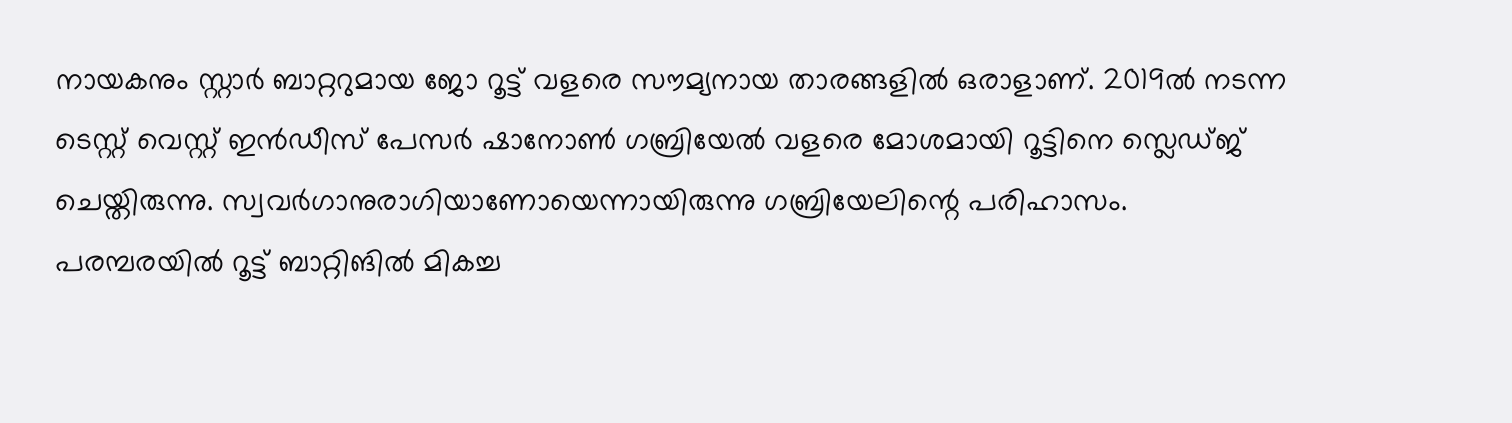നായകനും സ്റ്റാര്‍ ബാറ്ററുമായ ജോ റൂട്ട് വളരെ സൗമ്യനായ താരങ്ങളില്‍ ഒരാളാണ്. 2019ല്‍ നടന്ന ടെസ്റ്റ് വെസ്റ്റ് ഇന്‍ഡീസ് പേസര്‍ ഷാനോണ്‍ ഗബ്രിയേല്‍ വളരെ മോശമായി റൂട്ടിനെ സ്ലെഡ്ജ് ചെയ്തിരുന്നു. സ്വവര്‍ഗാനുരാഗിയാണോയെന്നായിരുന്നു ഗബ്രിയേലിന്റെ പരിഹാസം.
പരമ്പരയില്‍ റൂട്ട് ബാറ്റിങില്‍ മികച്ച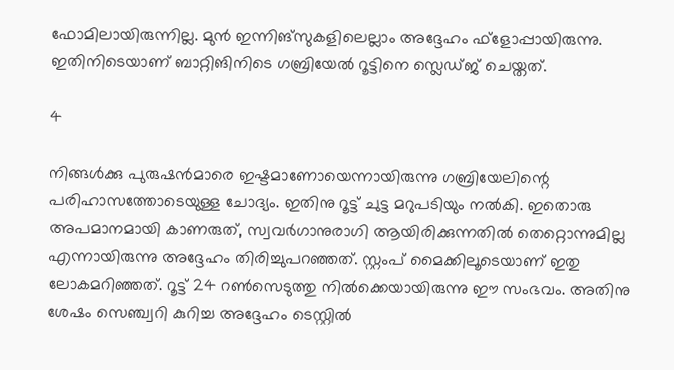ഫോമിലായിരുന്നില്ല. മുന്‍ ഇന്നിങ്‌സുകളിലെല്ലാം അദ്ദേഹം ഫ്‌ളോപ്പായിരുന്നു. ഇതിനിടെയാണ് ബാറ്റിങിനിടെ ഗബ്രിയേല്‍ റൂട്ടിനെ സ്ലെഡ്ജ് ചെയ്തത്.

4

നിങ്ങള്‍ക്കു പുരുഷന്‍മാരെ ഇഷ്ടമാണോയെന്നായിരുന്നു ഗബ്രിയേലിന്റെ പരിഹാസത്തോടെയുള്ള ചോദ്യം. ഇതിനു റൂട്ട് ചുട്ട മറുപടിയും നല്‍കി. ഇതൊരു അപമാനമായി കാണരുത്, സ്വവര്‍ഗാനുരാഗി ആയിരിക്കുന്നതില്‍ തെറ്റൊന്നുമില്ല എന്നായിരുന്നു അദ്ദേഹം തിരിച്ചുപറഞ്ഞത്. സ്റ്റംപ് മൈക്കിലൂടെയാണ് ഇതു ലോകമറിഞ്ഞത്. റൂട്ട് 24 റണ്‍സെടുത്തു നില്‍ക്കെയായിരുന്നു ഈ സംഭവം. അതിനു ശേഷം സെഞ്ച്വറി കുറിച്ച അദ്ദേഹം ടെസ്റ്റില്‍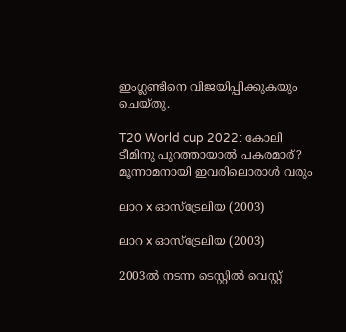ഇംഗ്ലണ്ടിനെ വിജയിപ്പിക്കുകയും ചെയ്തു.

T20 World cup 2022: കോലി ടീമിനു പുറത്തായാല്‍ പകരമാര്? മൂന്നാമനായി ഇവരിലൊരാള്‍ വരും

ലാറ x ഓസ്‌ട്രേലിയ (2003)

ലാറ x ഓസ്‌ട്രേലിയ (2003)

2003ല്‍ നടന്ന ടെസ്റ്റില്‍ വെസ്റ്റ്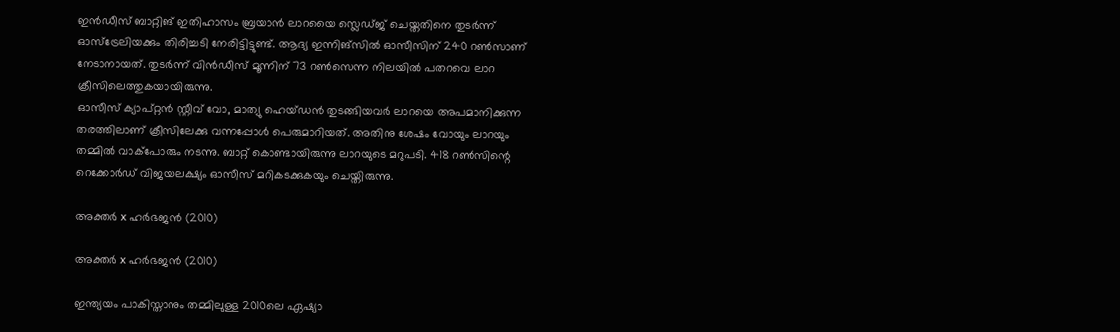ഇന്‍ഡീസ് ബാറ്റിങ് ഇതിഹാസം ബ്രയാന്‍ ലാറയൈ സ്ലെഡ്ജ് ചെയ്തതിനെ തുടര്‍ന്ന് ഓസ്‌ട്രേലിയക്കും തിരിച്ചടി നേരിട്ടിട്ടുണ്ട്. ആദ്യ ഇന്നിങ്‌സില്‍ ഓസീസിന് 240 റണ്‍സാണ് നേടാനായത്. തുടര്‍ന്ന് വിന്‍ഡീസ് മൂന്നിന് 73 റണ്‍സെന്ന നിലയില്‍ പതറവെ ലാറ ക്രീസിലെത്തുകയായിരുന്നു.
ഓസീസ് ക്യാപ്റ്റന്‍ സ്റ്റീവ് വോ, മാത്യു ഹെയ്ഡന്‍ തുടങ്ങിയവര്‍ ലാറയെ അപമാനിക്കുന്ന തരത്തിലാണ് ക്രീസിലേക്കു വന്നപ്പോള്‍ പെരുമാറിയത്. അതിനു ശേഷം വോയും ലാറയും തമ്മില്‍ വാക്‌പോരും നടന്നു. ബാറ്റ് കൊണ്ടായിരുന്നു ലാറയുടെ മറുപടി. 418 റണ്‍സിന്റെ റെക്കോര്‍ഡ് വിജയലക്ഷ്യം ഓസീസ് മറികടക്കുകയും ചെയ്തിരുന്നു.

അക്തര്‍ x ഹര്‍ഭജന്‍ (2010)

അക്തര്‍ x ഹര്‍ഭജന്‍ (2010)

ഇന്ത്യയം പാകിസ്താനും തമ്മിലുള്ള 2010ലെ ഏഷ്യാ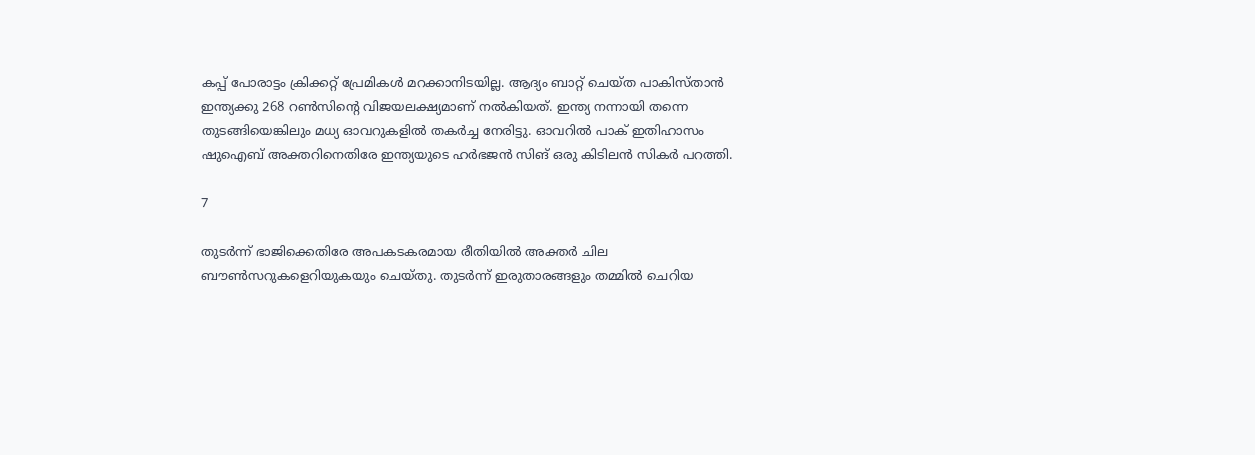കപ്പ് പോരാട്ടം ക്രിക്കറ്റ് പ്രേമികള്‍ മറക്കാനിടയില്ല. ആദ്യം ബാറ്റ് ചെയ്ത പാകിസ്താന്‍ ഇന്ത്യക്കു 268 റണ്‍സിന്റെ വിജയലക്ഷ്യമാണ് നല്‍കിയത്. ഇന്ത്യ നന്നായി തന്നെ തുടങ്ങിയെങ്കിലും മധ്യ ഓവറുകളില്‍ തകര്‍ച്ച നേരിട്ടു. ഓവറില്‍ പാക് ഇതിഹാസം ഷുഐബ് അക്തറിനെതിരേ ഇന്ത്യയുടെ ഹര്‍ഭജന്‍ സിങ് ഒരു കിടിലന്‍ സികര്‍ പറത്തി.

7

തുടര്‍ന്ന് ഭാജിക്കെതിരേ അപകടകരമായ രീതിയില്‍ അക്തര്‍ ചില ബൗണ്‍സറുകളെറിയുകയും ചെയ്തു. തുടര്‍ന്ന് ഇരുതാരങ്ങളും തമ്മില്‍ ചെറിയ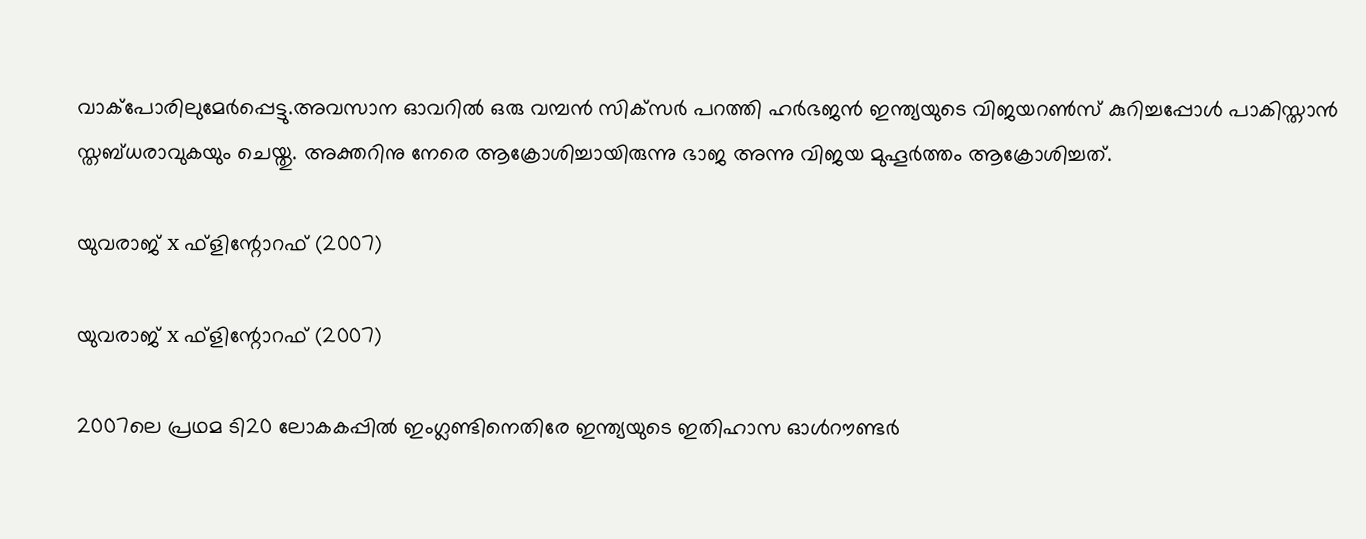വാക്‌പോരിലുമേര്‍പ്പെട്ടു.അവസാന ഓവറില്‍ ഒരു വമ്പന്‍ സിക്‌സര്‍ പറത്തി ഹര്‍ഭജന്‍ ഇന്ത്യയുടെ വിജയറണ്‍സ് കുറിച്ചപ്പോള്‍ പാകിസ്താന്‍ സ്തബ്ധരാവുകയും ചെയ്തു. അക്തറിനു നേരെ ആക്രോശിച്ചായിരുന്നു ഭാജ അന്നു വിജയ മുഹൂര്‍ത്തം ആക്രോശിച്ചത്.

യുവരാജ് x ഫ്‌ളിന്റോറഫ് (2007)

യുവരാജ് x ഫ്‌ളിന്റോറഫ് (2007)

2007ലെ പ്രഥമ ടി20 ലോകകപ്പില്‍ ഇംഗ്ലണ്ടിനെതിരേ ഇന്ത്യയുടെ ഇതിഹാസ ഓള്‍റൗണ്ടര്‍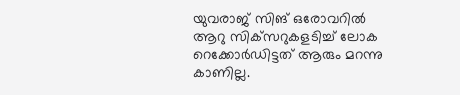യുവരാജ് സിങ് ഒരോവറില്‍ ആറു സിക്‌സറുകളടിച്ച് ലോക റെക്കോര്‍ഡിട്ടത് ആരും മറന്നു കാണില്ല.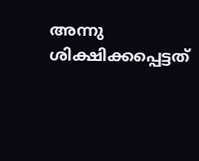അന്നു ശിക്ഷിക്കപ്പെട്ടത്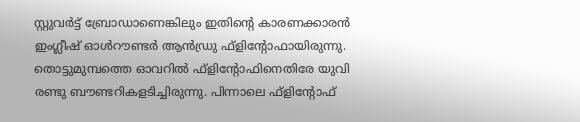സ്റ്റുവര്‍ട്ട് ബ്രോഡാണെങ്കിലും ഇതിന്റെ കാരണക്കാരന്‍ ഇംഗ്ലീഷ് ഓള്‍റൗണ്ടര്‍ ആന്‍ഡ്രു ഫ്‌ളിന്റോഫായിരുന്നു.
തൊട്ടുമുമ്പത്തെ ഓവറില്‍ ഫ്‌ളിന്റോഫിനെതിരേ യുവി രണ്ടു ബൗണ്ടറികളടിച്ചിരുന്നു. പിന്നാലെ ഫ്‌ളിന്റോഫ്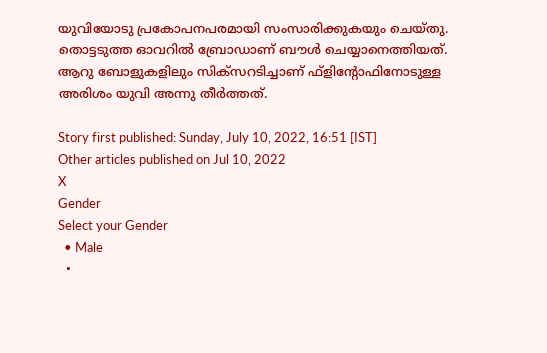യുവിയോടു പ്രകോപനപരമായി സംസാരിക്കുകയും ചെയ്തു. തൊട്ടടുത്ത ഓവറില്‍ ബ്രോഡാണ് ബൗള്‍ ചെയ്യാനെത്തിയത്. ആറു ബോളുകളിലും സിക്‌സറടിച്ചാണ് ഫ്‌ളിന്റോഫിനോടുള്ള അരിശം യുവി അന്നു തീര്‍ത്തത്.

Story first published: Sunday, July 10, 2022, 16:51 [IST]
Other articles published on Jul 10, 2022
X
Gender
Select your Gender
  • Male
  •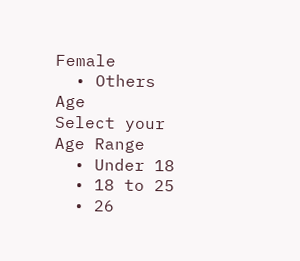Female
  • Others
Age
Select your Age Range
  • Under 18
  • 18 to 25
  • 26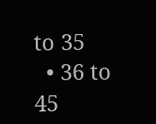to 35
  • 36 to 45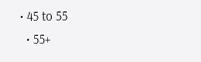• 45 to 55
  • 55+